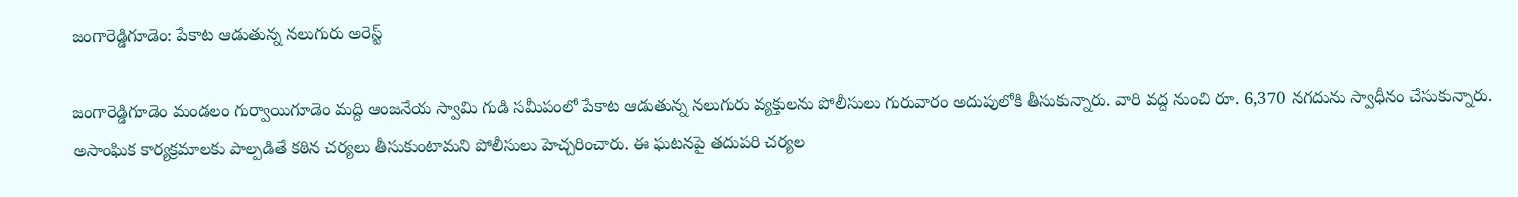జంగారెడ్డిగూడెం: పేకాట ఆడుతున్న నలుగురు అరెస్ట్

జంగారెడ్డిగూడెం మండలం గుర్వాయిగూడెం మద్ది ఆంజనేయ స్వామి గుడి సమీపంలో పేకాట ఆడుతున్న నలుగురు వ్యక్తులను పోలీసులు గురువారం అదుపులోకి తీసుకున్నారు. వారి వద్ద నుంచి రూ. 6,370 నగదును స్వాధీనం చేసుకున్నారు. అసాంఘిక కార్యక్రమాలకు పాల్పడితే కఠిన చర్యలు తీసుకుంటామని పోలీసులు హెచ్చరించారు. ఈ ఘటనపై తదుపరి చర్యల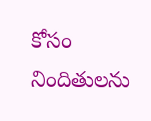కోసం నిందితులను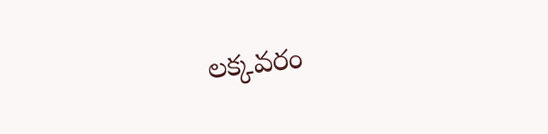లక్కవరం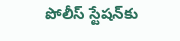పోలీస్ స్టేషన్‌కు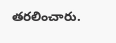తరలించారు.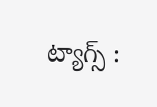ట్యాగ్స్ :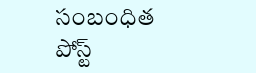సంబంధిత పోస్ట్